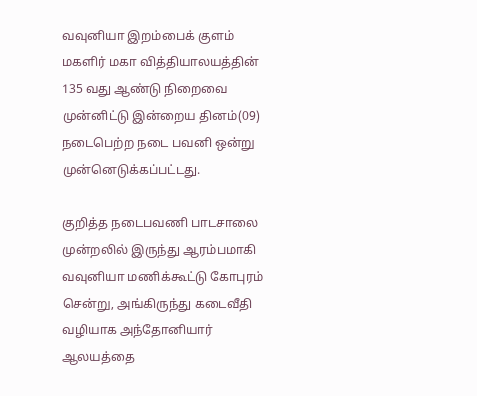வவுனியா இறம்பைக் குளம் மகளிர் மகா வித்தியாலயத்தின் 135 வது ஆண்டு நிறைவை முன்னிட்டு இன்றைய தினம்(09) நடைபெற்ற நடை பவனி ஒன்று முன்னெடுக்கப்பட்டது.

குறித்த நடைபவணி பாடசாலை முன்றலில் இருந்து ஆரம்பமாகி வவுனியா மணிக்கூட்டு கோபுரம் சென்று, அங்கிருந்து கடைவீதி வழியாக அந்தோனியார் ஆலயத்தை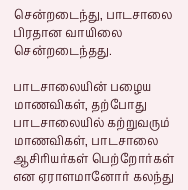சென்றடைந்து, பாடசாலை பிரதான வாயிலை சென்றடைந்தது.

பாடசாலையின் பழைய மாணவிகள், தற்போது பாடசாலையில் கற்றுவரும் மாணவிகள், பாடசாலை ஆசிரியர்கள் பெற்றோர்கள் என ஏராளமானோர் கலந்து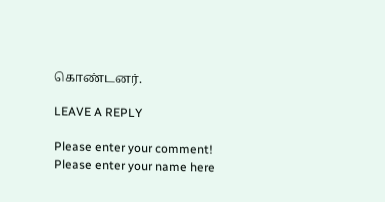கொண்டனர்.

LEAVE A REPLY

Please enter your comment!
Please enter your name here